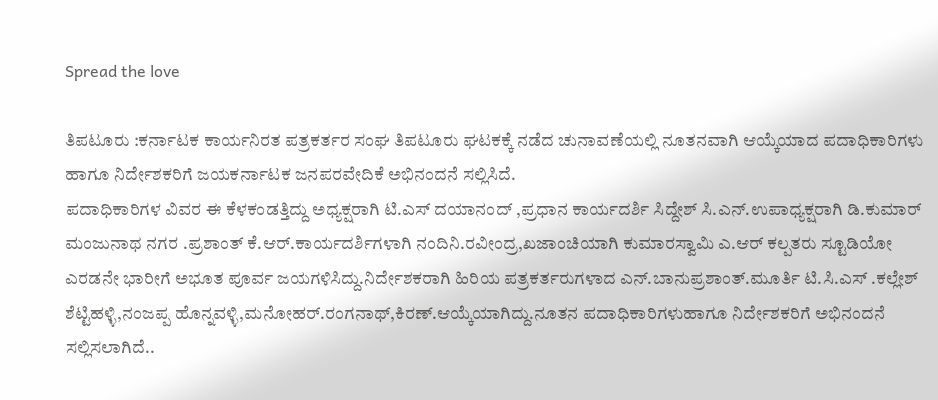Spread the love

ತಿಪಟೂರು :ಕರ್ನಾಟಕ ಕಾರ್ಯನಿರತ ಪತ್ರಕರ್ತರ ಸಂಘ ತಿಪಟೂರು ಘಟಕಕ್ಕೆ ನಡೆದ ಚುನಾವಣೆಯಲ್ಲಿ ನೂತನವಾಗಿ ಆಯ್ಕೆಯಾದ ಪದಾಧಿಕಾರಿಗಳು ಹಾಗೂ ನಿರ್ದೇಶಕರಿಗೆ ಜಯಕರ್ನಾಟಕ ಜನಪರವೇದಿಕೆ ಅಭಿನಂದನೆ ಸಲ್ಲಿಸಿದೆ.
ಪದಾಧಿಕಾರಿಗಳ ವಿವರ ಈ ಕೆಳಕಂಡತ್ತಿದ್ದು ಅಧ್ಯಕ್ಷರಾಗಿ ಟಿ.ಎಸ್ ದಯಾನಂದ್ ,ಪ್ರಧಾನ ಕಾರ್ಯದರ್ಶಿ ಸಿದ್ದೇಶ್ ಸಿ.ಎನ್.ಉಪಾಧ್ಯಕ್ಷರಾಗಿ ಡಿ.ಕುಮಾರ್ ಮಂಜುನಾಥ ನಗರ .ಪ್ರಶಾಂತ್ ಕೆ.ಆರ್.ಕಾರ್ಯದರ್ಶಿಗಳಾಗಿ ನಂದಿನಿ.ರವೀಂದ್ರ,ಖಜಾಂಚಿಯಾಗಿ ಕುಮಾರಸ್ವಾಮಿ ಎ.ಆರ್ ಕಲ್ಪತರು ಸ್ಟೂಡಿಯೋ ಎರಡನೇ ಭಾರೀಗೆ ಅಭೂತ ಪೂರ್ವ ಜಯಗಳಿಸಿದ್ದು.ನಿರ್ದೇಶಕರಾಗಿ ಹಿರಿಯ ಪತ್ರಕರ್ತರುಗಳಾದ ಎನ್.ಬಾನುಪ್ರಶಾಂತ್.ಮೂರ್ತಿ ಟಿ.ಸಿ.ಎಸ್ .ಕಲ್ಲೇಶ್ ಶೆಟ್ಟಿಹಳ್ಳಿ,ನಂಜಪ್ಪ ಹೊನ್ನವಳ್ಳಿ,ಮನೋಹರ್.ರಂಗನಾಥ್,ಕಿರಣ್.ಆಯ್ಕೆಯಾಗಿದ್ದು.ನೂತನ ಪದಾಧಿಕಾರಿಗಳುಹಾಗೂ ನಿರ್ದೇಶಕರಿಗೆ ಅಭಿನಂದನೆ ಸಲ್ಲಿಸಲಾಗಿದೆ..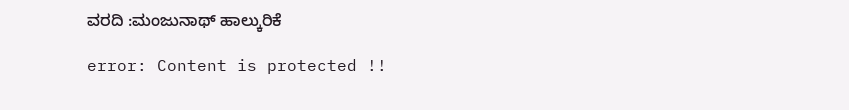ವರದಿ :ಮಂಜುನಾಥ್ ಹಾಲ್ಕುರಿಕೆ

error: Content is protected !!